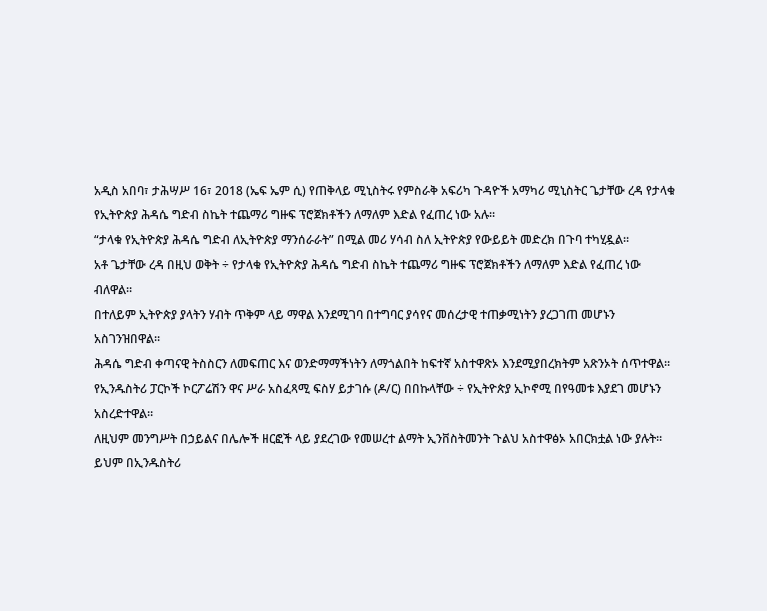አዲስ አበባ፣ ታሕሣሥ 16፣ 2018 (ኤፍ ኤም ሲ) የጠቅላይ ሚኒስትሩ የምስራቅ አፍሪካ ጉዳዮች አማካሪ ሚኒስትር ጌታቸው ረዳ የታላቁ የኢትዮጵያ ሕዳሴ ግድብ ስኬት ተጨማሪ ግዙፍ ፕሮጀክቶችን ለማለም እድል የፈጠረ ነው አሉ።
“ታላቁ የኢትዮጵያ ሕዳሴ ግድብ ለኢትዮጵያ ማንሰራራት” በሚል መሪ ሃሳብ ስለ ኢትዮጵያ የውይይት መድረክ በጉባ ተካሂዷል።
አቶ ጌታቸው ረዳ በዚህ ወቅት ÷ የታላቁ የኢትዮጵያ ሕዳሴ ግድብ ስኬት ተጨማሪ ግዙፍ ፕሮጀክቶችን ለማለም እድል የፈጠረ ነው ብለዋል።
በተለይም ኢትዮጵያ ያላትን ሃብት ጥቅም ላይ ማዋል እንደሚገባ በተግባር ያሳየና መሰረታዊ ተጠቃሚነትን ያረጋገጠ መሆኑን አስገንዝበዋል፡፡
ሕዳሴ ግድብ ቀጣናዊ ትስስርን ለመፍጠር እና ወንድማማችነትን ለማጎልበት ከፍተኛ አስተዋጽኦ እንደሚያበረክትም አጽንኦት ሰጥተዋል፡፡
የኢንዱስትሪ ፓርኮች ኮርፖሬሽን ዋና ሥራ አስፈጻሚ ፍስሃ ይታገሱ (ዶ/ር) በበኩላቸው ÷ የኢትዮጵያ ኢኮኖሚ በየዓመቱ እያደገ መሆኑን አስረድተዋል።
ለዚህም መንግሥት በኃይልና በሌሎች ዘርፎች ላይ ያደረገው የመሠረተ ልማት ኢንቨስትመንት ጉልህ አስተዋፅኦ አበርክቷል ነው ያሉት።
ይህም በኢንዱስትሪ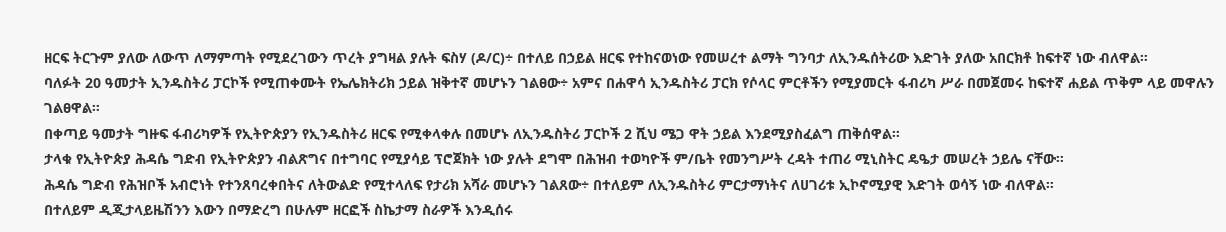ዘርፍ ትርጉም ያለው ለውጥ ለማምጣት የሚደረገውን ጥረት ያግዛል ያሉት ፍስሃ (ዶ/ር)÷ በተለይ በኃይል ዘርፍ የተከናወነው የመሠረተ ልማት ግንባታ ለኢንዱሰትሪው እድገት ያለው አበርክቶ ከፍተኛ ነው ብለዋል።
ባለፉት 20 ዓመታት ኢንዱስትሪ ፓርኮች የሚጠቀሙት የኤሌክትሪክ ኃይል ዝቅተኛ መሆኑን ገልፀው÷ አምና በሐዋሳ ኢንዱስትሪ ፓርክ የሶላር ምርቶችን የሚያመርት ፋብሪካ ሥራ በመጀመሩ ከፍተኛ ሐይል ጥቅም ላይ መዋሉን ገልፀዋል።
በቀጣይ ዓመታት ግዙፍ ፋብሪካዎች የኢትዮጵያን የኢንዱስትሪ ዘርፍ የሚቀላቀሉ በመሆኑ ለኢንዱስትሪ ፓርኮች 2 ሺህ ሜጋ ዋት ኃይል እንደሚያስፈልግ ጠቅሰዋል፡፡
ታላቁ የኢትዮጵያ ሕዳሴ ግድብ የኢትዮጵያን ብልጽግና በተግባር የሚያሳይ ፕሮጀክት ነው ያሉት ደግሞ በሕዝብ ተወካዮች ም/ቤት የመንግሥት ረዳት ተጠሪ ሚኒስትር ዴዔታ መሠረት ኃይሌ ናቸው፡፡
ሕዳሴ ግድብ የሕዝቦች አብሮነት የተንጸባረቀበትና ለትውልድ የሚተላለፍ የታሪክ አሻራ መሆኑን ገልጸው÷ በተለይም ለኢንዱስትሪ ምርታማነትና ለሀገሪቱ ኢኮኖሚያዊ እድገት ወሳኝ ነው ብለዋል።
በተለይም ዲጂታላይዜሽንን እውን በማድረግ በሁሉም ዘርፎች ስኬታማ ስራዎች እንዲሰሩ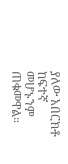ያለው አበርክቶ ከፍተኛ መሆኑንም ጠቁመዋል።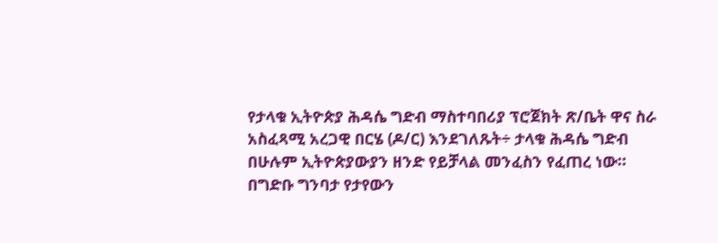የታላቁ ኢትዮጵያ ሕዳሴ ግድብ ማስተባበሪያ ፕሮጀክት ጽ/ቤት ዋና ስራ አስፈጻሚ አረጋዊ በርሄ (ዶ/ር) እንደገለጹት÷ ታላቁ ሕዳሴ ግድብ በሁሉም ኢትዮጵያውያን ዘንድ የይቻላል መንፈስን የፈጠረ ነው።
በግድቡ ግንባታ የታየውን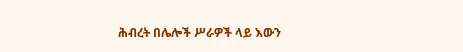ሕብረት በሌሎች ሥራዎች ላይ እውን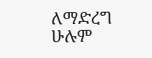ለማድረግ ሁሉም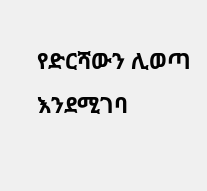የድርሻውን ሊወጣ እንደሚገባ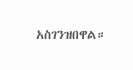አስገንዝበዋል።